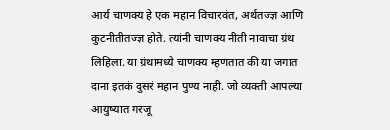आर्य चाणक्य हे एक महान विचारवंत, अर्थतज्ज्ञ आणि कुटनीतीतज्ज्ञ होते. त्यांनी चाणक्य नीती नावाचा ग्रंथ लिहिला. या ग्रंथामध्ये चाणक्य म्हणतात की या जगात दाना इतकं दुसरं महान पुण्य नाही. जो व्यक्ती आपल्या आयुष्यात गरजू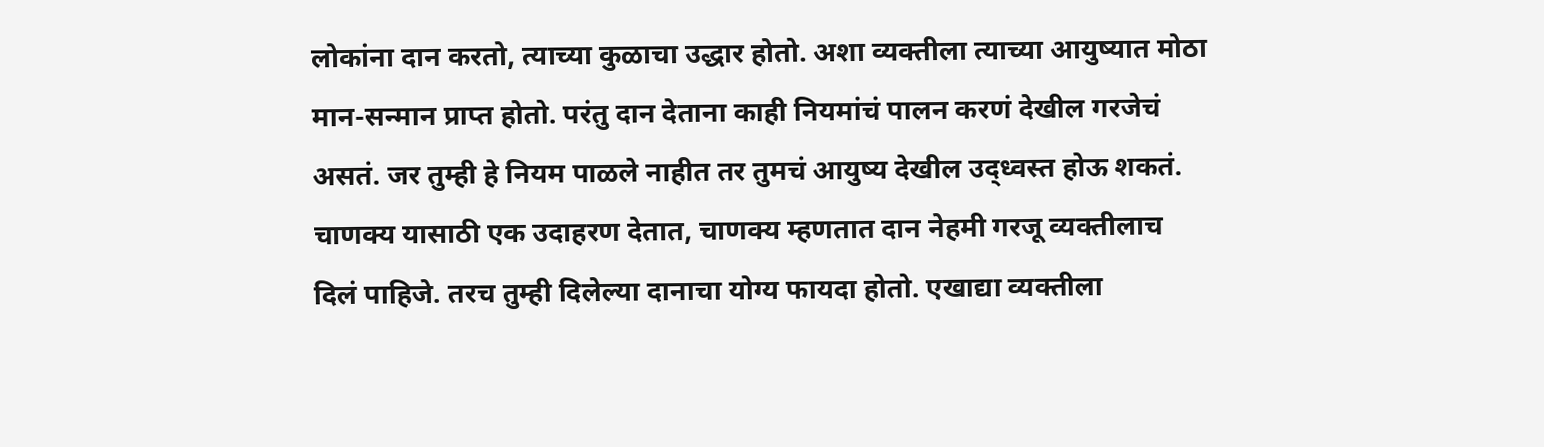लोकांना दान करतो, त्याच्या कुळाचा उद्धार होतो. अशा व्यक्तीला त्याच्या आयुष्यात मोठा मान-सन्मान प्राप्त होतो. परंतु दान देताना काही नियमांचं पालन करणं देखील गरजेचं असतं. जर तुम्ही हे नियम पाळले नाहीत तर तुमचं आयुष्य देखील उद्ध्वस्त होऊ शकतं. चाणक्य यासाठी एक उदाहरण देतात, चाणक्य म्हणतात दान नेहमी गरजू व्यक्तीलाच दिलं पाहिजे. तरच तुम्ही दिलेल्या दानाचा योग्य फायदा होतो. एखाद्या व्यक्तीला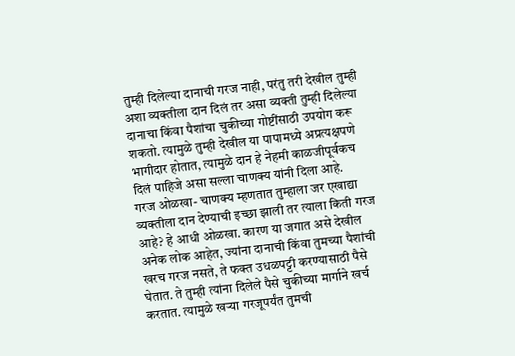तुम्ही दिलेल्या दानाची गरज नाही, परंतु तरी देखील तुम्ही अशा व्यक्तीला दान दिलं तर असा व्यक्ती तुम्ही दिलेल्या दानाचा किंवा पैशांचा चुकीच्या गोष्टींसाठी उपयोग करू शकतो. त्यामुळे तुम्ही देखील या पापामध्ये अप्रत्यक्षपणे भागीदार होतात, त्यामुळे दान हे नेहमी काळजीपूर्वकच दिलं पाहिजे असा सल्ला चाणक्य यांनी दिला आहे.
गरज ओळखा- चाणक्य म्हणतात तुम्हाला जर एखाद्या व्यक्तीला दान देण्याची इच्छा झाली तर त्याला किती गरज आहे? हे आधी ओळखा. कारण या जगात असे देखील अनेक लोक आहेत, ज्यांना दानाची किंवा तुमच्या पैशांची खरच गरज नसते, ते फक्त उधळपट्टी करण्यासाठी पैसे घेतात. ते तुम्ही त्यांना दिलेले पैसे चुकीच्या मार्गाने खर्च करतात. त्यामुळे खऱ्या गरजूपर्यंत तुमची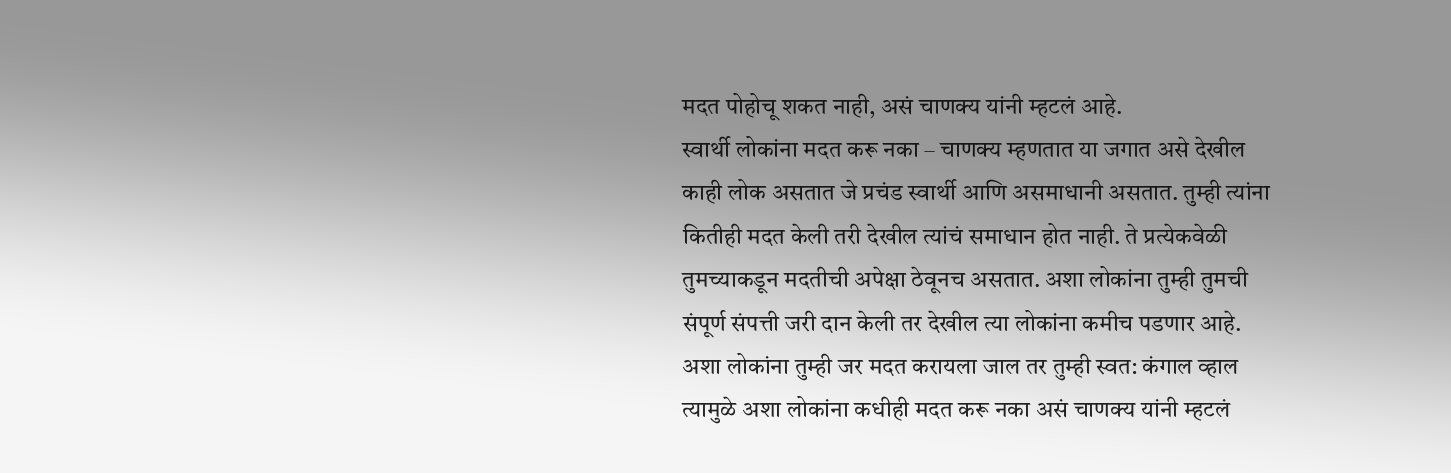मदत पोहोचू शकत नाही, असं चाणक्य यांनी म्हटलं आहे.
स्वार्थी लोकांना मदत करू नका – चाणक्य म्हणतात या जगात असे देखील काही लोक असतात जे प्रचंड स्वार्थी आणि असमाधानी असतात. तुम्ही त्यांना कितीही मदत केली तरी देखील त्यांचं समाधान होत नाही. ते प्रत्येकवेळी तुमच्याकडून मदतीची अपेक्षा ठेवूनच असतात. अशा लोकांना तुम्ही तुमची संपूर्ण संपत्ती जरी दान केली तर देखील त्या लोकांना कमीच पडणार आहे. अशा लोकांना तुम्ही जर मदत करायला जाल तर तुम्ही स्वत: कंगाल व्हाल त्यामुळे अशा लोकांना कधीही मदत करू नका असं चाणक्य यांनी म्हटलं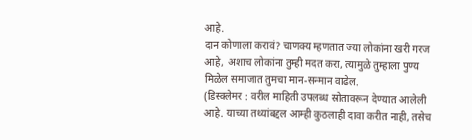आहे.
दान कोणाला करावं? चाणक्य म्हणतात ज्या लोकांना खरी गरज आहे, अशाच लोकांना तुम्ही मदत करा, त्यामुळे तुम्हाला पुण्य मिळेल समाजात तुमचा मान-सन्मान वाढेल.
(डिस्क्लेमर : वरील माहिती उपलब्ध स्रोतावरून देण्यात आलेली आहे. याच्या तथ्यांबद्दल आम्ही कुठलाही दावा करीत नाही, तसेच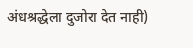अंधश्रद्धेला दुजोरा देत नाही)